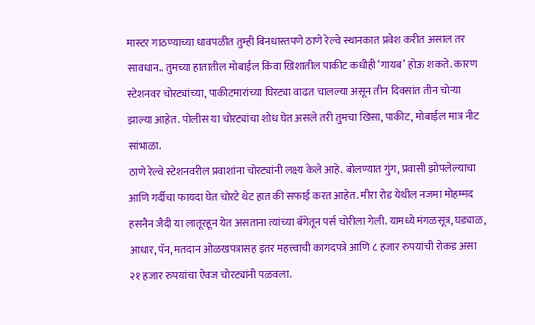मास्टर गाठण्याच्या धावपळीत तुम्ही बिनधास्तपणे ठाणे रेल्वे स्थानकात प्रवेश करीत असाल तर सावधान.. तुमच्या हातातील मोबाईल किंवा खिशातील पाकीट कधीही ‘गायब’ होऊ शकते. कारण स्टेशनवर चोरट्यांच्या, पाकीटमारांच्या घिरट्या वाढत चालल्या असून तीन दिवसांत तीन चोऱ्या झाल्या आहेत. पोलीस या चोरट्यांचा शोध घेत असले तरी तुमचा खिसा, पाकीट, मोबाईल मात्र नीट सांभाळा.
ठाणे रेल्वे स्टेशनवरील प्रवाशांना चोरट्यांनी लक्ष्य केले आहे. बोलण्यात गुंग, प्रवासी झोपलेल्याचा आणि गर्दीचा फायदा घेत चोरटे थेट हात की सफाई करत आहेत. मीरा रोड येथील नजमा मोहम्मद हसनैन जैदी या लातूरहून येत असताना त्यांच्या बॅगेतून पर्स चोरीला गेली. यामध्ये मंगळसूत्र, घड्याळ, आधार, पॅन, मतदान ओळखपत्रासह इतर महत्त्वाची कागदपत्रे आणि ८ हजार रुपयांची रोकड असा २१ हजार रुपयांचा ऐवज चोरट्यांनी पळवला.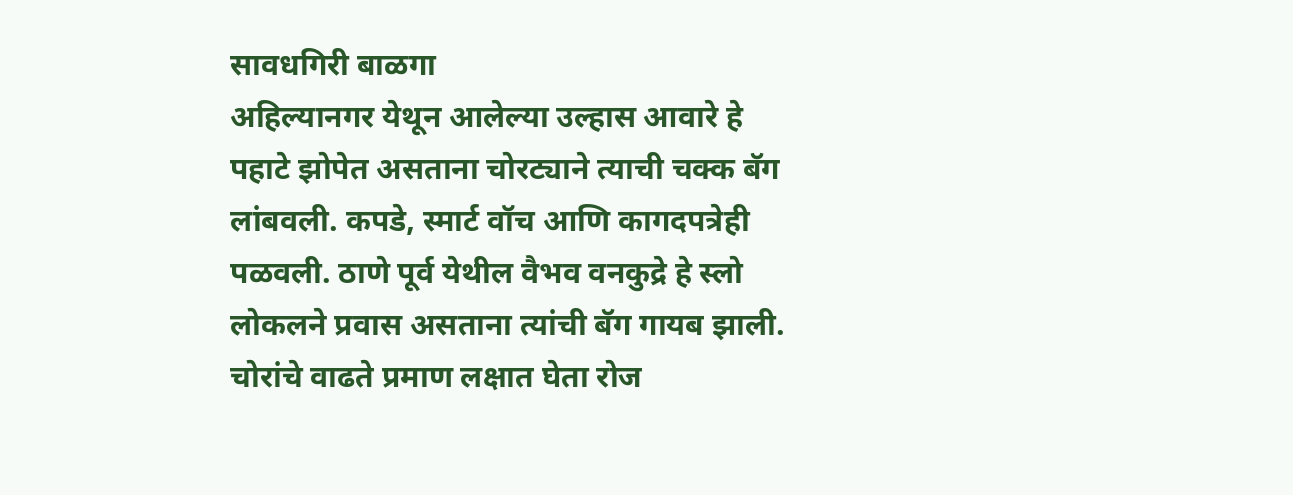सावधगिरी बाळगा
अहिल्यानगर येथून आलेल्या उल्हास आवारे हे पहाटे झोपेत असताना चोरट्याने त्याची चक्क बॅग लांबवली. कपडे, स्मार्ट वॉच आणि कागदपत्रेही पळवली. ठाणे पूर्व येथील वैभव वनकुद्रे हे स्लो लोकलने प्रवास असताना त्यांची बॅग गायब झाली. चोरांचे वाढते प्रमाण लक्षात घेता रोज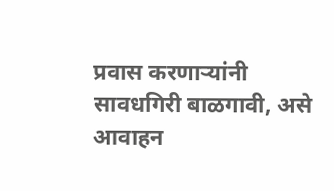प्रवास करणाऱ्यांनी सावधगिरी बाळगावी, असे आवाहन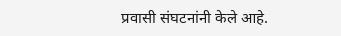प्रवासी संघटनांनी केले आहे.